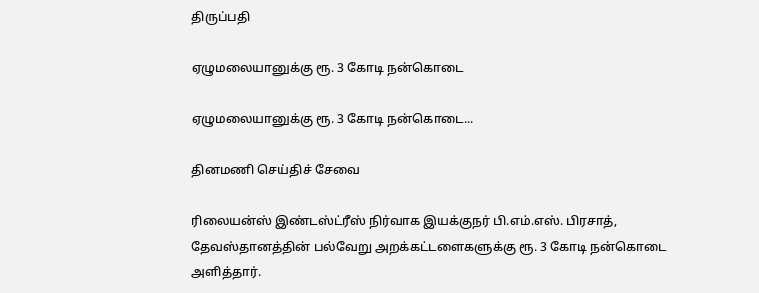திருப்பதி

ஏழுமலையானுக்கு ரூ. 3 கோடி நன்கொடை

ஏழுமலையானுக்கு ரூ. 3 கோடி நன்கொடை...

தினமணி செய்திச் சேவை

ரிலையன்ஸ் இண்டஸ்ட்ரீஸ் நிர்வாக இயக்குநர் பி.எம்.எஸ். பிரசாத், தேவஸ்தானத்தின் பல்வேறு அறக்கட்டளைகளுக்கு ரூ. 3 கோடி நன்கொடை அளித்தார்.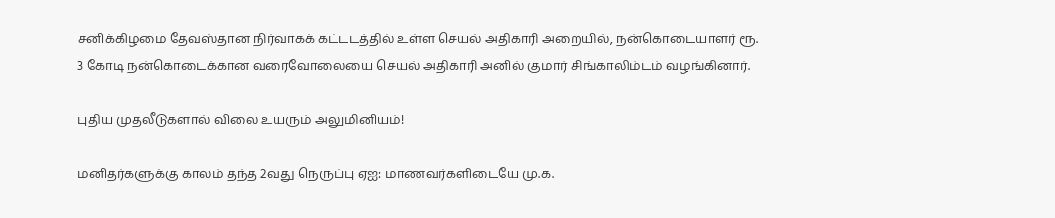சனிக்கிழமை தேவஸ்தான நிர்வாகக் கட்டடத்தில் உள்ள செயல் அதிகாரி அறையில், நன்கொடையாளர் ரூ. 3 கோடி நன்கொடைக்கான வரைவோலையை செயல் அதிகாரி அனில் குமார் சிங்காலிம்டம் வழங்கினார்.

புதிய முதலீடுகளால் விலை உயரும் அலுமினியம்!

மனிதர்களுக்கு காலம் தந்த 2வது நெருப்பு ஏஐ: மாணவர்களிடையே மு.க.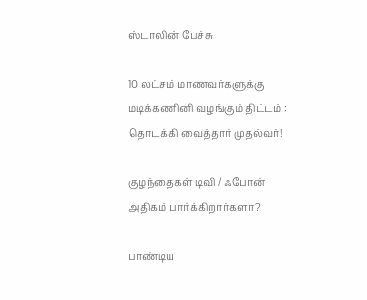ஸ்டாலின் பேச்சு

10 லட்சம் மாணவர்களுக்கு மடிக்கணினி வழங்கும் திட்டம் : தொடக்கி வைத்தார் முதல்வர்!

குழந்தைகள் டிவி / ஃபோன் அதிகம் பார்க்கிறார்களா?

பாண்டிய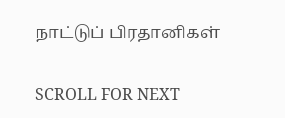நாட்டுப் பிரதானிகள்

SCROLL FOR NEXT